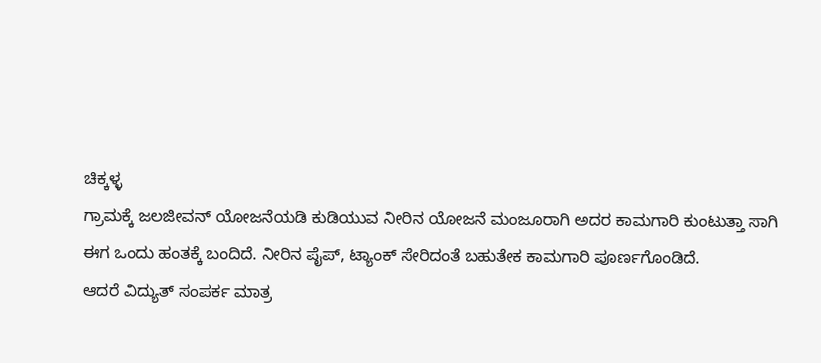ಚಿಕ್ಕಳ್ಳ
ಗ್ರಾಮಕ್ಕೆ ಜಲಜೀವನ್ ಯೋಜನೆಯಡಿ ಕುಡಿಯುವ ನೀರಿನ ಯೋಜನೆ ಮಂಜೂರಾಗಿ ಅದರ ಕಾಮಗಾರಿ ಕುಂಟುತ್ತಾ ಸಾಗಿ
ಈಗ ಒಂದು ಹಂತಕ್ಕೆ ಬಂದಿದೆ. ನೀರಿನ ಪೈಪ್, ಟ್ಯಾಂಕ್ ಸೇರಿದಂತೆ ಬಹುತೇಕ ಕಾಮಗಾರಿ ಪೂರ್ಣಗೊಂಡಿದೆ.
ಆದರೆ ವಿದ್ಯುತ್ ಸಂಪರ್ಕ ಮಾತ್ರ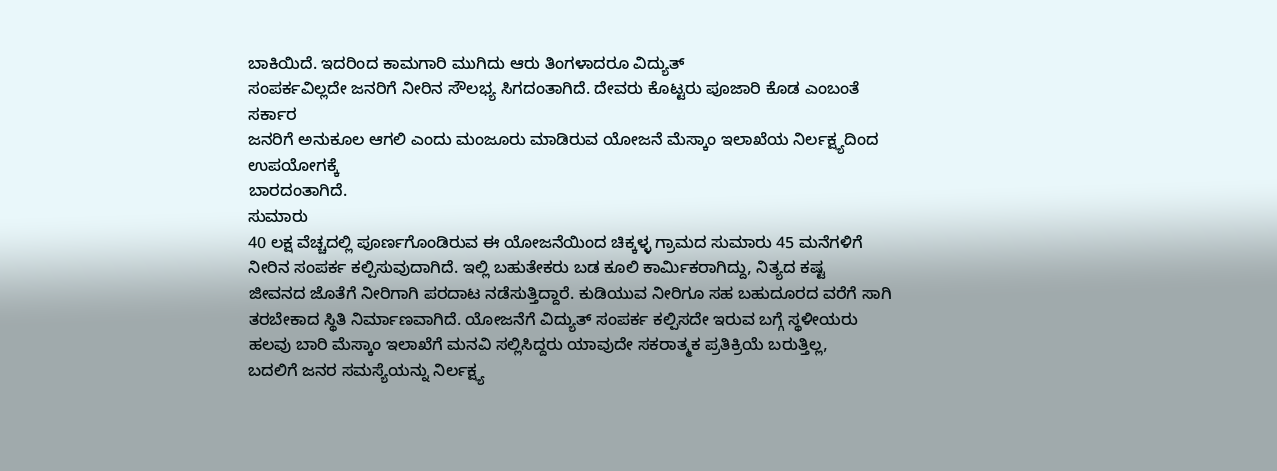ಬಾಕಿಯಿದೆ. ಇದರಿಂದ ಕಾಮಗಾರಿ ಮುಗಿದು ಆರು ತಿಂಗಳಾದರೂ ವಿದ್ಯುತ್
ಸಂಪರ್ಕವಿಲ್ಲದೇ ಜನರಿಗೆ ನೀರಿನ ಸೌಲಭ್ಯ ಸಿಗದಂತಾಗಿದೆ. ದೇವರು ಕೊಟ್ಟರು ಪೂಜಾರಿ ಕೊಡ ಎಂಬಂತೆ ಸರ್ಕಾರ
ಜನರಿಗೆ ಅನುಕೂಲ ಆಗಲಿ ಎಂದು ಮಂಜೂರು ಮಾಡಿರುವ ಯೋಜನೆ ಮೆಸ್ಕಾಂ ಇಲಾಖೆಯ ನಿರ್ಲಕ್ಷ್ಯದಿಂದ ಉಪಯೋಗಕ್ಕೆ
ಬಾರದಂತಾಗಿದೆ.
ಸುಮಾರು
40 ಲಕ್ಷ ವೆಚ್ಚದಲ್ಲಿ ಪೂರ್ಣಗೊಂಡಿರುವ ಈ ಯೋಜನೆಯಿಂದ ಚಿಕ್ಕಳ್ಳ ಗ್ರಾಮದ ಸುಮಾರು 45 ಮನೆಗಳಿಗೆ
ನೀರಿನ ಸಂಪರ್ಕ ಕಲ್ಪಿಸುವುದಾಗಿದೆ. ಇಲ್ಲಿ ಬಹುತೇಕರು ಬಡ ಕೂಲಿ ಕಾರ್ಮಿಕರಾಗಿದ್ದು, ನಿತ್ಯದ ಕಷ್ಟ
ಜೀವನದ ಜೊತೆಗೆ ನೀರಿಗಾಗಿ ಪರದಾಟ ನಡೆಸುತ್ತಿದ್ದಾರೆ. ಕುಡಿಯುವ ನೀರಿಗೂ ಸಹ ಬಹುದೂರದ ವರೆಗೆ ಸಾಗಿ
ತರಬೇಕಾದ ಸ್ಥಿತಿ ನಿರ್ಮಾಣವಾಗಿದೆ. ಯೋಜನೆಗೆ ವಿದ್ಯುತ್ ಸಂಪರ್ಕ ಕಲ್ಪಿಸದೇ ಇರುವ ಬಗ್ಗೆ ಸ್ಥಳೀಯರು
ಹಲವು ಬಾರಿ ಮೆಸ್ಕಾಂ ಇಲಾಖೆಗೆ ಮನವಿ ಸಲ್ಲಿಸಿದ್ದರು ಯಾವುದೇ ಸಕರಾತ್ಮಕ ಪ್ರತಿಕ್ರಿಯೆ ಬರುತ್ತಿಲ್ಲ,
ಬದಲಿಗೆ ಜನರ ಸಮಸ್ಯೆಯನ್ನು ನಿರ್ಲಕ್ಷ್ಯ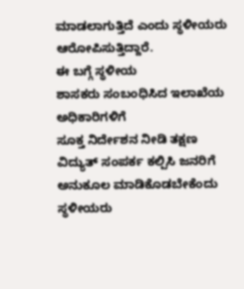ಮಾಡಲಾಗುತ್ತಿದೆ ಎಂದು ಸ್ಥಳೀಯರು ಆರೋಪಿಸುತ್ತಿದ್ದಾರೆ.
ಈ ಬಗ್ಗೆ ಸ್ಥಳೀಯ
ಶಾಸಕರು ಸಂಬಂಧಿಸಿದ ಇಲಾಖೆಯ ಅಧಿಕಾರಿಗಳಿಗೆ
ಸೂಕ್ತ ನಿರ್ದೇಶನ ನೀಡಿ ತಕ್ಷಣ ವಿದ್ಯುತ್ ಸಂಪರ್ಕ ಕಲ್ಪಿಸಿ ಜನರಿಗೆ ಅನುಕೂಲ ಮಾಡಿಕೊಡಬೇಕೆಂದು ಸ್ಥಳೀಯರು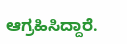ಆಗ್ರಹಿಸಿದ್ದಾರೆ.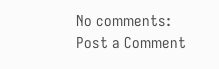No comments:
Post a Comment